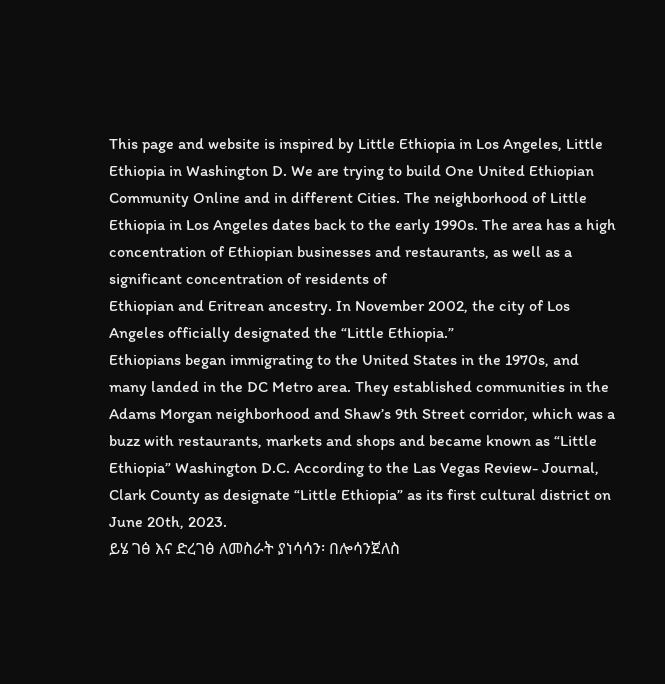This page and website is inspired by Little Ethiopia in Los Angeles, Little Ethiopia in Washington D. We are trying to build One United Ethiopian Community Online and in different Cities. The neighborhood of Little Ethiopia in Los Angeles dates back to the early 1990s. The area has a high concentration of Ethiopian businesses and restaurants, as well as a significant concentration of residents of
Ethiopian and Eritrean ancestry. In November 2002, the city of Los Angeles officially designated the “Little Ethiopia.”
Ethiopians began immigrating to the United States in the 1970s, and many landed in the DC Metro area. They established communities in the Adams Morgan neighborhood and Shaw’s 9th Street corridor, which was a buzz with restaurants, markets and shops and became known as “Little Ethiopia” Washington D.C. According to the Las Vegas Review- Journal, Clark County as designate “Little Ethiopia” as its first cultural district on June 20th, 2023.
ይሄ ገፅ እና ድረገፅ ለመስራት ያነሳሳን፡ በሎሳንጀለስ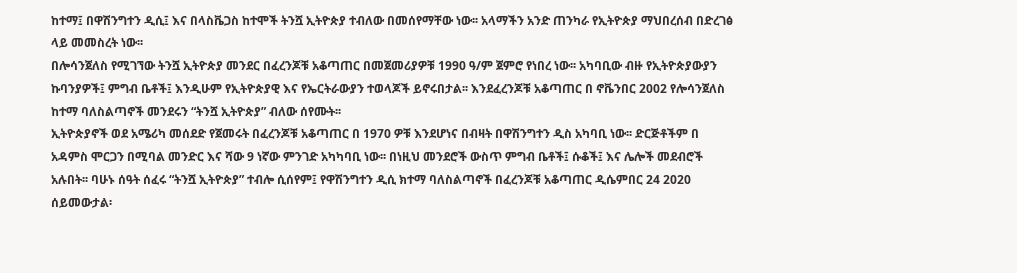ከተማ፤ በዋሽንግተን ዲሲ፤ እና በላስቬጋስ ከተሞች ትንሿ ኢትዮጵያ ተብለው በመሰየማቸው ነው፡፡ አላማችን አንድ ጠንካራ የኢትዮጵያ ማህበረሰብ በድረገፅ ላይ መመስረት ነው፡፡
በሎሳንጀለስ የሚገኘው ትንሿ ኢትዮጵያ መንደር በፈረንጆቹ አቆጣጠር በመጀመሪያዎቹ 1990 ዓ/ም ጀምሮ የነበረ ነው፡፡ አካባቢው ብዙ የኢትዮጵያውያን ኩባንያዎች፤ ምግብ ቤቶች፤ እንዲሁም የኢትዮጵያዊ እና የኤርትራውያን ተወላጆች ይኖሩበታል፡፡ እንደፈረንጆቹ አቆጣጠር በ ኖቬንበር 2002 የሎሳንጀለስ ከተማ ባለስልጣኖች መንደሩን “ትንሿ ኢትዮጵያ” ብለው ሰየሙት፡፡
ኢትዮጵያኖች ወደ አሜሪካ መሰደድ የጀመሩት በፈረንጆቹ አቆጣጠር በ 1970 ዎቹ እንደሆነና በብዛት በዋሽንግተን ዲስ አካባቢ ነው፡፡ ድርጅቶችም በ አዳምስ ሞርጋን በሚባል መንድር እና ሻው 9 ነኛው ምንገድ አካካባቢ ነው፡፡ በነዚህ መንደሮች ውስጥ ምግብ ቤቶች፤ ሱቆች፤ እና ሌሎች መደብሮች አሉበት፡፡ ባሁኑ ሰዓት ሰፈሩ “ትንሿ ኢትዮጵያ” ተብሎ ሲሰየም፤ የዋሽንግተን ዲሲ ክተማ ባለስልጣኖች በፈረንጆቹ አቆጣጠር ዲሴምበር 24 2020 ሰይመውታል፡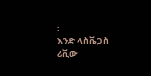፡
እንድ ላስቬጋስ ሪቪው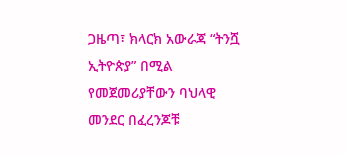ጋዜጣ፣ ክላርክ አውራጃ “ትንሿ ኢትዮጵያ” በሚል የመጀመሪያቸውን ባህላዊ መንደር በፈረንጆቹ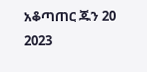አቆጣጠር ጁን 20 2023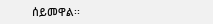ሰይመዋል፡፡